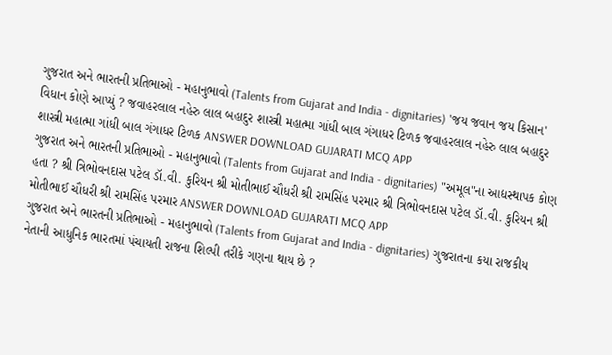ગુજરાત અને ભારતની પ્રતિભાઓ - મહાનુભાવો (Talents from Gujarat and India - dignitaries) 'જય જવાન જય કિસાન' વિધાન કોણે આપ્યું ? જવાહરલાલ નહેરુ લાલ બહાદુર શાસ્ત્રી મહાત્મા ગાંધી બાલ ગંગાધર ટિળક જવાહરલાલ નહેરુ લાલ બહાદુર શાસ્ત્રી મહાત્મા ગાંધી બાલ ગંગાધર ટિળક ANSWER DOWNLOAD GUJARATI MCQ APP
ગુજરાત અને ભારતની પ્રતિભાઓ - મહાનુભાવો (Talents from Gujarat and India - dignitaries) "અમૂલ"ના આદ્યસ્થાપક કોણ હતા ? શ્રી ત્રિભોવનદાસ પટેલ ડૉ.વી. કુરિયન શ્રી મોતીભાઈ ચૌધરી શ્રી રામસિંહ પરમાર શ્રી ત્રિભોવનદાસ પટેલ ડૉ.વી. કુરિયન શ્રી મોતીભાઈ ચૌધરી શ્રી રામસિંહ પરમાર ANSWER DOWNLOAD GUJARATI MCQ APP
ગુજરાત અને ભારતની પ્રતિભાઓ - મહાનુભાવો (Talents from Gujarat and India - dignitaries) ગુજરાતના કયા રાજકીય નેતાની આધુનિક ભારતમાં પંચાયતી રાજના શિલ્પી તરીકે ગણના થાય છે ?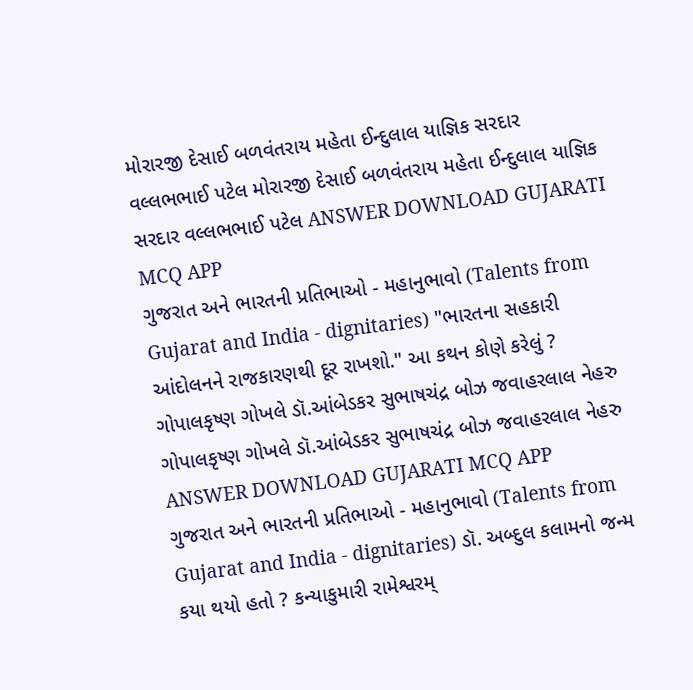મોરારજી દેસાઈ બળવંતરાય મહેતા ઈન્દુલાલ યાજ્ઞિક સરદાર વલ્લભભાઈ પટેલ મોરારજી દેસાઈ બળવંતરાય મહેતા ઈન્દુલાલ યાજ્ઞિક સરદાર વલ્લભભાઈ પટેલ ANSWER DOWNLOAD GUJARATI MCQ APP
ગુજરાત અને ભારતની પ્રતિભાઓ - મહાનુભાવો (Talents from Gujarat and India - dignitaries) "ભારતના સહકારી આંદોલનને રાજકારણથી દૂર રાખશો." આ કથન કોણે કરેલું ? ગોપાલકૃષ્ણ ગોખલે ડૉ.આંબેડકર સુભાષચંદ્ર બોઝ જવાહરલાલ નેહરુ ગોપાલકૃષ્ણ ગોખલે ડૉ.આંબેડકર સુભાષચંદ્ર બોઝ જવાહરલાલ નેહરુ ANSWER DOWNLOAD GUJARATI MCQ APP
ગુજરાત અને ભારતની પ્રતિભાઓ - મહાનુભાવો (Talents from Gujarat and India - dignitaries) ડૉ. અબ્દુલ કલામનો જન્મ કયા થયો હતો ? કન્યાકુમારી રામેશ્વરમ્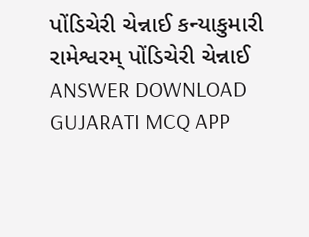પોંડિચેરી ચેન્નાઈ કન્યાકુમારી રામેશ્વરમ્ પોંડિચેરી ચેન્નાઈ ANSWER DOWNLOAD GUJARATI MCQ APP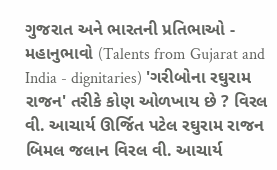ગુજરાત અને ભારતની પ્રતિભાઓ - મહાનુભાવો (Talents from Gujarat and India - dignitaries) 'ગરીબોના રઘુરામ રાજન' તરીકે કોણ ઓળખાય છે ? વિરલ વી. આચાર્ય ઊર્જિત પટેલ રઘુરામ રાજન બિમલ જલાન વિરલ વી. આચાર્ય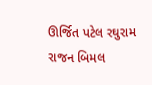ઊર્જિત પટેલ રઘુરામ રાજન બિમલ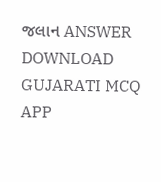જલાન ANSWER DOWNLOAD GUJARATI MCQ APP